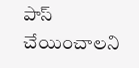పాస్ చేయించాలని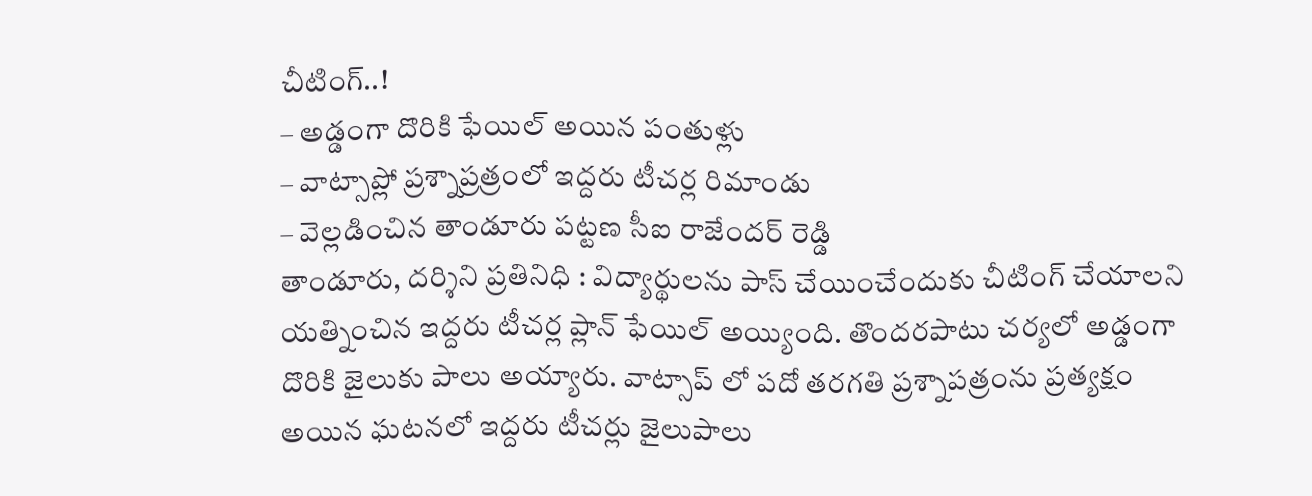చీటింగ్..!
– అడ్డంగా దొరికి ఫేయిల్ అయిన పంతుళ్లు
– వాట్సాప్లో ప్రశ్నాప్రత్రంలో ఇద్దరు టీచర్ల రిమాండు
– వెల్లడించిన తాండూరు పట్టణ సీఐ రాజేందర్ రెడ్డి
తాండూరు, దర్శిని ప్రతినిధి : విద్యార్థులను పాస్ చేయించేందుకు చీటింగ్ చేయాలని యత్నించిన ఇద్దరు టీచర్ల ప్లాన్ ఫేయిల్ అయ్యింది. తొందరపాటు చర్యలో అడ్డంగా దొరికి జైలుకు పాలు అయ్యారు. వాట్సాప్ లో పదో తరగతి ప్రశ్నాపత్రంను ప్రత్యక్షం అయిన ఘటనలో ఇద్దరు టీచర్లు జైలుపాలు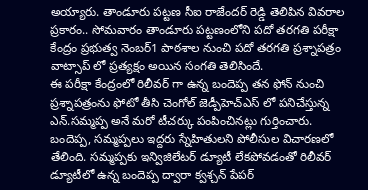అయ్యారు. తాండూరు పట్టణ సీఐ రాజేందర్ రెడ్డి తెలిపిన వివరాల ప్రకారం.. సోమవారం తాండూరు పట్టణంలోని పదో తరగతి పరీక్షా కేంద్రం ప్రభుత్వ నెంబర్1 పాఠశాల నుంచి పదో తరగతి ప్రశ్నాపత్రం వాట్సాప్ లో ప్రత్యక్షం అయిన సంగతి తెలిసిందే.
ఈ పరీక్షా కేంద్రంలో రిలీవర్ గా ఉన్న బందెప్ప తన ఫోన్ నుంచి ప్రశ్నాపత్రంను ఫోటో తీసి చెంగోల్ జెడ్పీహెచ్ఎస్ లో పనిచేస్తున్న ఎన్.సమ్మప్ప అనే మరో టీచర్కు పంపించినట్లు గుర్తించారు. బందెప్ప, సమ్మప్పలు ఇద్దరు స్నేహితులని పోలీసుల విచారణలో తేలింది. సమ్మప్పకు ఇన్విజిలేటర్ డ్యూటీ లేకపోవడంతో రిలీవర్ డ్యూటీలో ఉన్న బందెప్ప ద్వారా క్వశ్చన్ పేపర్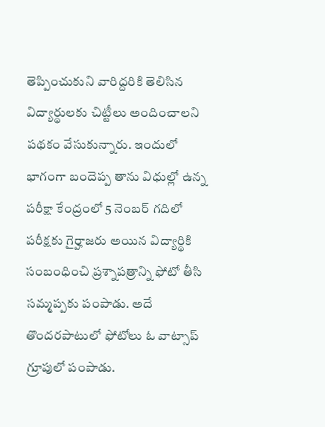తెప్పించుకుని వారిద్దరికి తెలిసిన విద్యార్థులకు చిట్టీలు అందించాలని పథకం వేసుకున్నారు. ఇందులో భాగంగా బందెప్ప తాను విధుల్లో ఉన్న పరీక్షా కేంద్రంలో 5 నెంబర్ గదిలో పరీక్షకు గైర్హాజరు అయిన విద్యార్థికి సంబంధించి ప్రశ్నాపత్రాన్ని ఫోటో తీసి సమ్మప్పకు పంపాడు. అదే తొందరపాటులో ఫోటోలు ఓ వాట్సాప్ గ్రూపులో పంపాడు.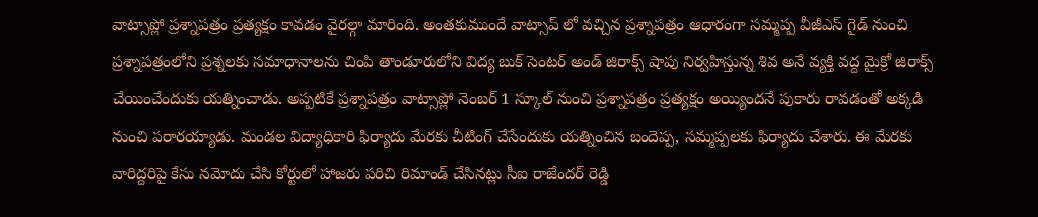వాట్సాప్లో ప్రశ్నాపత్రం ప్రత్యక్షం కావడం వైరల్గా మారింది. అంతకుముందే వాట్సాప్ లో వచ్చిన ప్రశ్నాపత్రం ఆధారంగా సమ్మప్ప వీజీఎస్ గైడ్ నుంచి ప్రశ్నాపత్రంలోని ప్రశ్నలకు సమాధానాలను చింపి తాండూరులోని విద్య బుక్ సెంటర్ అండ్ జిరాక్స్ షాపు నిర్వహిస్తున్న శివ అనే వ్యక్తి వద్ద మైక్రో జిరాక్స్ చేయించేందుకు యత్నించాడు. అప్పటికే ప్రశ్నాపత్రం వాట్సాప్లో నెంబర్ 1 స్కూల్ నుంచి ప్రశ్నాపత్రం ప్రత్యక్షం అయ్యిందనే పుకారు రావడంతో అక్కడి నుంచి పరారయ్యాడు. మండల విద్యాధికారి ఫిర్యాదు మేరకు చీటింగ్ చేసేందుకు యత్నించిన బందెప్ప, సమ్మప్పలకు ఫిర్యాదు చేశారు. ఈ మేరకు వారిద్దరిపై కేసు నమోదు చేసి కోర్టులో హాజరు పరిచి రిమాండ్ చేసినట్లు సీఐ రాజేందర్ రెడ్డి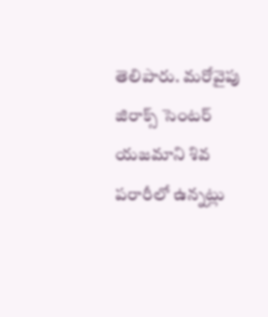తెలిపారు. మరోవైపు జిరాక్స్ సెంటర్ యజమాని శివ పరారీలో ఉన్నట్లు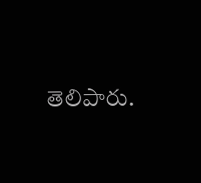తెలిపారు.